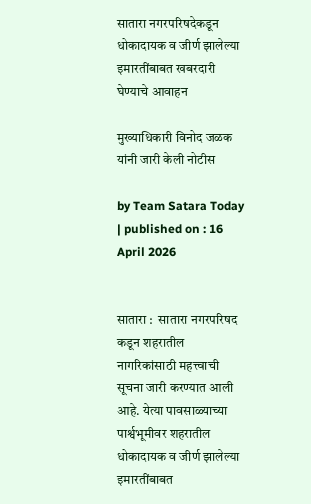सातारा नगरपरिषदेकडून धोकादायक व जीर्ण झालेल्या इमारतींबाबत खबरदारी घेण्याचे आवाहन

मुख्याधिकारी विनोद जळक यांनी जारी केली नोटीस

by Team Satara Today | published on : 16 April 2026


सातारा :  सातारा नगरपरिषद कडून शहरातील नागरिकांसाठी महत्त्वाची सूचना जारी करण्यात आली आहे. येत्या पावसाळ्याच्या पार्श्वभूमीवर शहरातील धोकादायक व जीर्ण झालेल्या इमारतींबाबत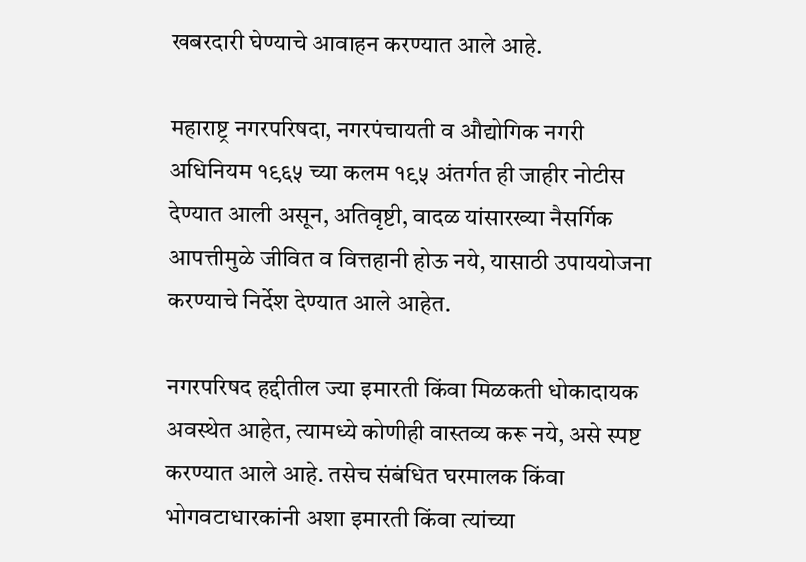खबरदारी घेण्याचे आवाहन करण्यात आले आहे.

महाराष्ट्र नगरपरिषदा, नगरपंचायती व औद्योगिक नगरी अधिनियम १९६५ च्या कलम १९५ अंतर्गत ही जाहीर नोटीस देण्यात आली असून, अतिवृष्टी, वादळ यांसारख्या नैसर्गिक आपत्तीमुळे जीवित व वित्तहानी होऊ नये, यासाठी उपाययोजना करण्याचे निर्देश देण्यात आले आहेत.

नगरपरिषद हद्दीतील ज्या इमारती किंवा मिळकती धोकादायक अवस्थेत आहेत, त्यामध्ये कोणीही वास्तव्य करू नये, असे स्पष्ट करण्यात आले आहे. तसेच संबंधित घरमालक किंवा भोगवटाधारकांनी अशा इमारती किंवा त्यांच्या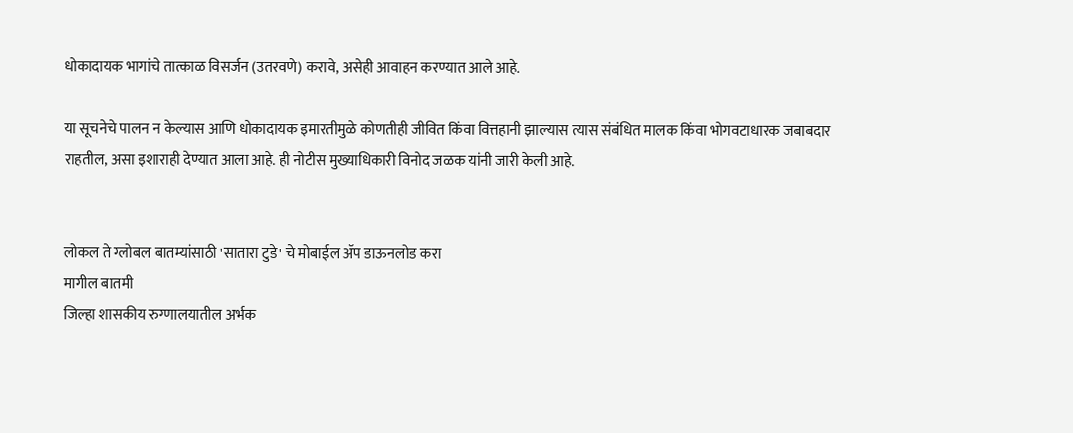धोकादायक भागांचे तात्काळ विसर्जन (उतरवणे) करावे, असेही आवाहन करण्यात आले आहे.

या सूचनेचे पालन न केल्यास आणि धोकादायक इमारतीमुळे कोणतीही जीवित किंवा वित्तहानी झाल्यास त्यास संबंधित मालक किंवा भोगवटाधारक जबाबदार राहतील, असा इशाराही देण्यात आला आहे. ही नोटीस मुख्याधिकारी विनोद जळक यांनी जारी केली आहे.


लोकल ते ग्लोबल बातम्यांसाठी 'सातारा टुडे' चे मोबाईल ॲप डाऊनलोड करा
मागील बातमी
जिल्हा शासकीय रुग्णालयातील अर्भक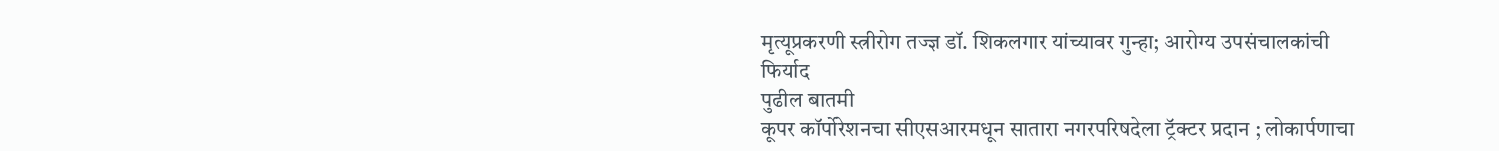मृत्यूप्रकरणी स्त्रीरोग तज्ज्ञ डॉ. शिकलगार यांच्यावर गुन्हा; आरोग्य उपसंचालकांची फिर्याद
पुढील बातमी
कूपर कॉर्पोरेशनचा सीएसआरमधून सातारा नगरपरिषदेला ट्रॅक्टर प्रदान ; लोकार्पणाचा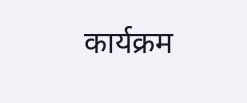कार्यक्रम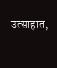उत्साहात,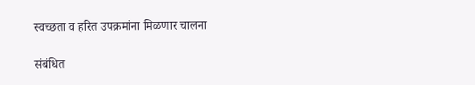स्वच्छता व हरित उपक्रमांना मिळणार चालना

संबंधित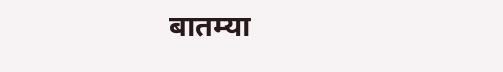बातम्या